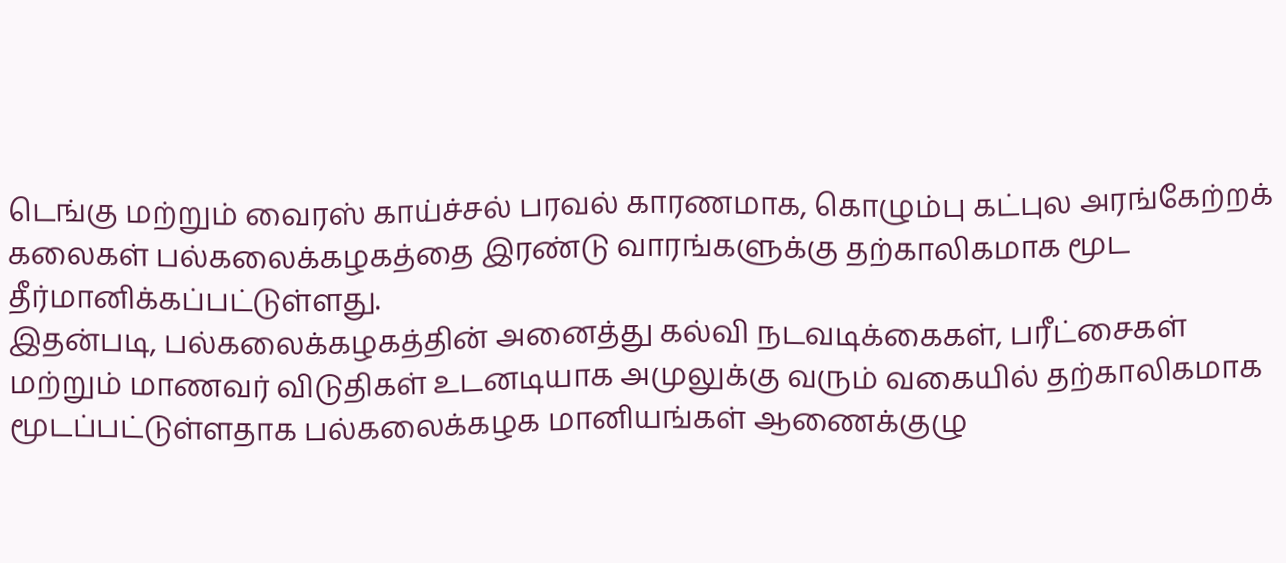டெங்கு மற்றும் வைரஸ் காய்ச்சல் பரவல் காரணமாக, கொழும்பு கட்புல அரங்கேற்றக் கலைகள் பல்கலைக்கழகத்தை இரண்டு வாரங்களுக்கு தற்காலிகமாக மூட தீர்மானிக்கப்பட்டுள்ளது.
இதன்படி, பல்கலைக்கழகத்தின் அனைத்து கல்வி நடவடிக்கைகள், பரீட்சைகள் மற்றும் மாணவர் விடுதிகள் உடனடியாக அமுலுக்கு வரும் வகையில் தற்காலிகமாக மூடப்பட்டுள்ளதாக பல்கலைக்கழக மானியங்கள் ஆணைக்குழு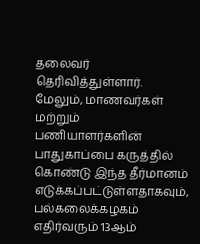தலைவர் தெரிவித்துள்ளார்.
மேலும், மாணவர்கள் மற்றும் பணியாளர்களின் பாதுகாப்பை கருத்தில் கொண்டு இந்த தீர்மானம் எடுக்கப்பட்டுள்ளதாகவும், பல்கலைக்கழகம் எதிர்வரும் 13ஆம்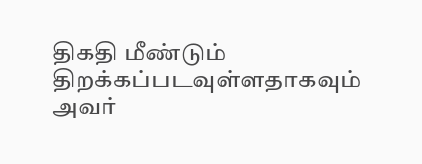திகதி மீண்டும் திறக்கப்படவுள்ளதாகவும் அவர்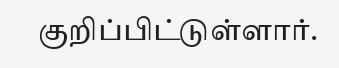குறிப்பிட்டுள்ளார்.